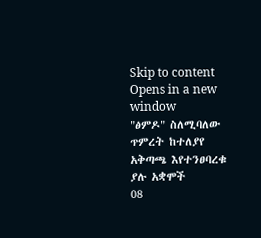Skip to content
Opens in a new window
"ፅምዶ" ስለሚባለው ጥምረት ከተለያየ አቅጣጫ እየተንፀባረቁ ያሉ አቋሞች
08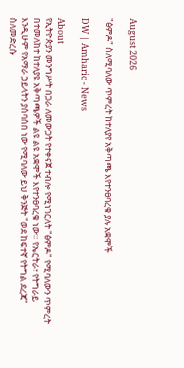August 2026

"ፅምዶ" ስለሚባለው ጥምረት ከተለያየ አቅጣጫ እየተንፀባረቁ ያሉ አቋሞች

DW | Amharic - News

About
የኢትዮጵያን መንግሥት በጋራ ለመውጋት የተቀናጀ ተብሎ የሚነገርለት "ፅምዶ" የሚባለውን ጥምረት በተመለከተ ከተለያዩ አቅጣጫዎች ልዩ ልዩ አቋሞች እየተንፀባረቁ ነው። የኤርትራ፣ የትግራይ እንዲሁም የአማራ ኃይላትን ያሰባሰበ ነው የሚባለው ይህ ቅንጅት "ወደ ከፍተኛ የትግል ደረጃ" ስለመድረሱ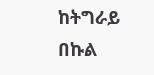ከትግራይ በኩል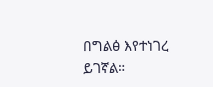በግልፅ እየተነገረ ይገኛል።